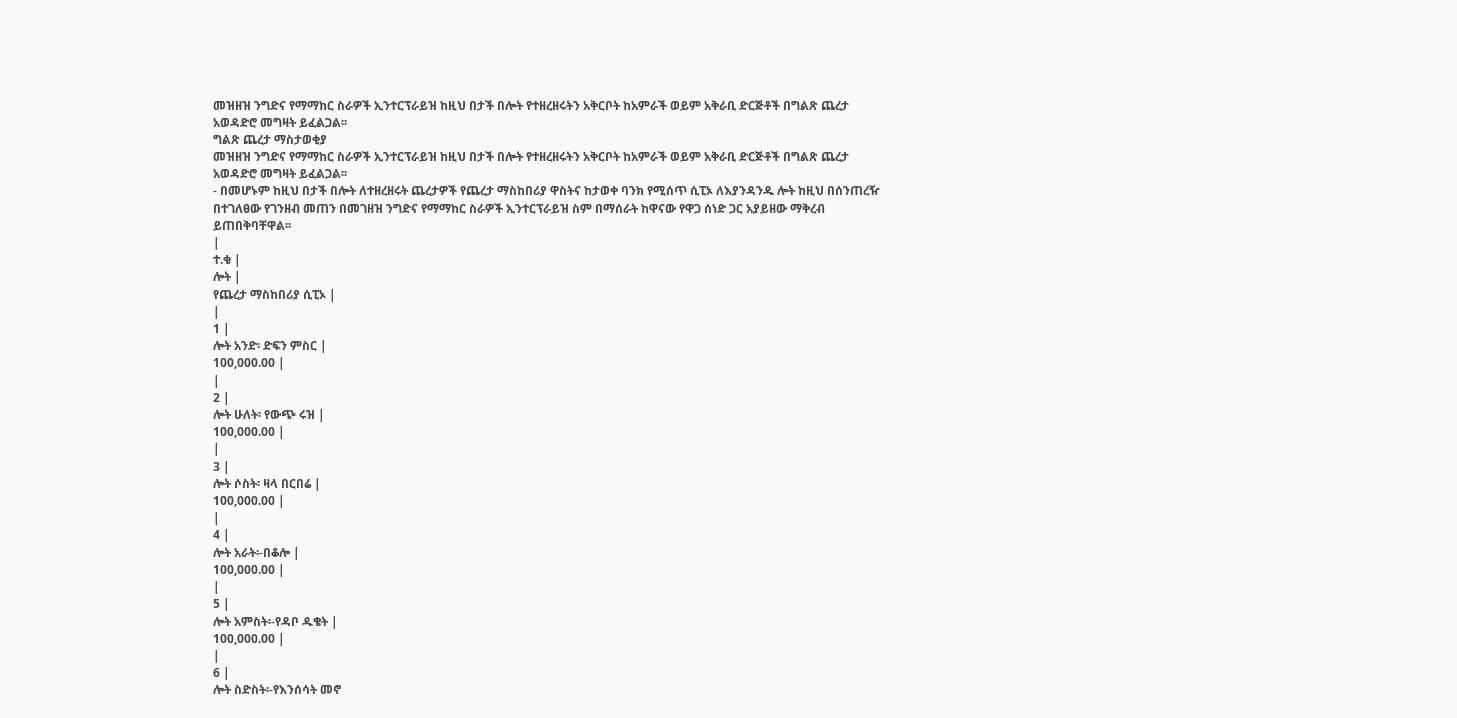መዝዘዝ ንግድና የማማከር ስራዎች ኢንተርፕራይዝ ከዚህ በታች በሎት የተዘረዘሩትን አቅርቦት ከአምራች ወይም አቅራቢ ድርጅቶች በግልጽ ጨረታ አወዳድሮ መግዛት ይፈልጋል፡፡
ግልጽ ጨረታ ማስታወቂያ
መዝዘዝ ንግድና የማማከር ስራዎች ኢንተርፕራይዝ ከዚህ በታች በሎት የተዘረዘሩትን አቅርቦት ከአምራች ወይም አቅራቢ ድርጅቶች በግልጽ ጨረታ አወዳድሮ መግዛት ይፈልጋል፡፡
- በመሆኑም ከዚህ በታች በሎት ለተዘረዘሩት ጨረታዎች የጨረታ ማስከበሪያ ዋስትና ከታወቀ ባንክ የሚሰጥ ሲፒኦ ለእያንዳንዱ ሎት ከዚህ በሰንጠረዥ በተገለፀው የገንዘብ መጠን በመገዘዝ ንግድና የማማከር ስራዎች ኢንተርፕራይዝ ስም በማሰራት ከዋናው የዋጋ ሰነድ ጋር አያይዘው ማቅረብ ይጠበቅባቸዋል፡፡
|
ተ.ቁ |
ሎት |
የጨረታ ማስከበሪያ ሲፒኦ |
|
1 |
ሎት አንድ፡ ድፍን ምስር |
100,000.00 |
|
2 |
ሎት ሁለት፡ የውጭ ሩዝ |
100,000.00 |
|
3 |
ሎት ሶስት፡ ዛላ በርበሬ |
100,000.00 |
|
4 |
ሎት አራት፡-በቆሎ |
100,000.00 |
|
5 |
ሎት አምስት፡-የዳቦ ዱቄት |
100,000.00 |
|
6 |
ሎት ስድስት፡-የእንሰሳት መኖ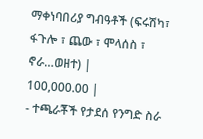ማቀነባበሪያ ግብዓቶች (ፍሩሽካ፣ ፋጉሎ ፣ ጨው ፣ ሞላሰስ ፣ ኖራ…ወዘተ) |
100,000.00 |
- ተጫራቾች የታደሰ የንግድ ስራ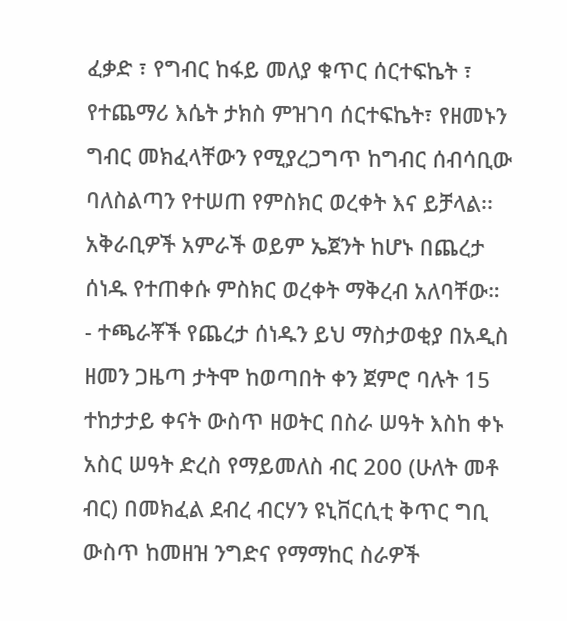ፈቃድ ፣ የግብር ከፋይ መለያ ቁጥር ሰርተፍኬት ፣ የተጨማሪ እሴት ታክስ ምዝገባ ሰርተፍኬት፣ የዘመኑን ግብር መክፈላቸውን የሚያረጋግጥ ከግብር ሰብሳቢው ባለስልጣን የተሠጠ የምስክር ወረቀት እና ይቻላል፡፡ አቅራቢዎች አምራች ወይም ኤጀንት ከሆኑ በጨረታ ሰነዱ የተጠቀሱ ምስክር ወረቀት ማቅረብ አለባቸው።
- ተጫራቾች የጨረታ ሰነዱን ይህ ማስታወቂያ በአዲስ ዘመን ጋዜጣ ታትሞ ከወጣበት ቀን ጀምሮ ባሉት 15 ተከታታይ ቀናት ውስጥ ዘወትር በስራ ሠዓት እስከ ቀኑ አስር ሠዓት ድረስ የማይመለስ ብር 200 (ሁለት መቶ ብር) በመክፈል ደብረ ብርሃን ዩኒቨርሲቲ ቅጥር ግቢ ውስጥ ከመዘዝ ንግድና የማማከር ስራዎች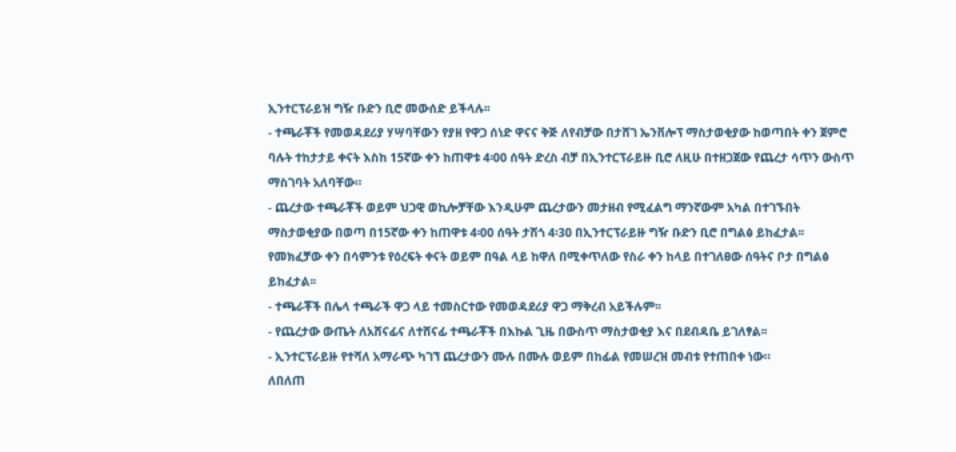ኢንተርፕራይዝ ግዥ ቡድን ቢሮ መውሰድ ይችላሉ፡፡
- ተጫራቾች የመወዳደሪያ ሃሣባቸውን የያዘ የዋጋ ሰነድ ዋናና ቅጅ ለየብቻው በታሸገ ኤንቨሎፕ ማስታወቂያው ከወጣበት ቀን ጀምሮ ባሉት ተከታታይ ቀናት እስከ 15ኛው ቀን ከጠዋቱ 4፡00 ሰዓት ድረስ ብቻ በኢንተርፕራይዙ ቢሮ ለዚሁ በተዘጋጀው የጨረታ ሳጥን ውስጥ ማስገባት አለባቸው።
- ጨረታው ተጫራቾች ወይም ህጋዊ ወኪሎቻቸው እንዲሁም ጨረታውን መታዘብ የሚፈልግ ማንኛውም አካል በተገኙበት ማስታወቂያው በወጣ በ15ኛው ቀን ከጠዋቱ 4፡00 ሰዓት ታሽጎ 4፡30 በኢንተርፕራይዙ ግዥ ቡድን ቢሮ በግልፅ ይከፈታል፡፡ የመክፈቻው ቀን በሳምንቱ የዕረፍት ቀናት ወይም በዓል ላይ ከዋለ በሚቀጥለው የስራ ቀን ከላይ በተገለፀው ሰዓትና ቦታ በግልፅ ይከፈታል፡፡
- ተጫራቾች በሌላ ተጫራች ዋጋ ላይ ተመስርተው የመወዳደሪያ ዋጋ ማቅረብ አይችሉም፡፡
- የጨረታው ውጤት ለአሸናፊና ለተሸናፊ ተጫራቾች በእኩል ጊዜ በውስጥ ማስታወቂያ እና በደብዳቤ ይገለፃል፡፡
- ኢንተርፕራይዙ የተሻለ አማራጭ ካገኘ ጨረታውን ሙሉ በሙሉ ወይም በከፊል የመሠረዝ መብቱ የተጠበቀ ነው።
ለበለጠ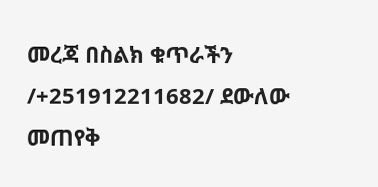መረጃ በስልክ ቁጥራችን /+251912211682/ ደውለው መጠየቅ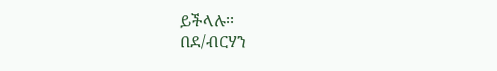ይችላሉ፡፡
በደ/ብርሃን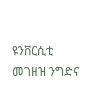ዩንቨርሲቲ መገዘዝ ንግድና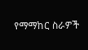የማማከር ስራዎች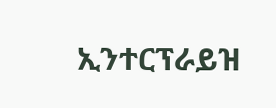ኢንተርፕራይዝ